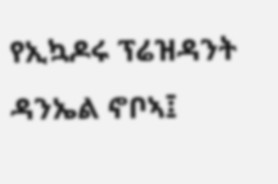የኢኳዶሩ ፕሬዝዳንት ዳንኤል ኖቦኣ፤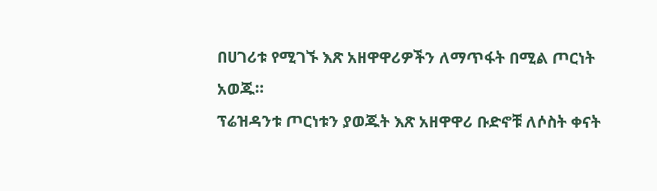በሀገሪቱ የሚገኙ እጽ አዘዋዋሪዎችን ለማጥፋት በሚል ጦርነት አወጁ።
ፕሬዝዳንቱ ጦርነቱን ያወጁት እጽ አዘዋዋሪ ቡድኖቹ ለሶስት ቀናት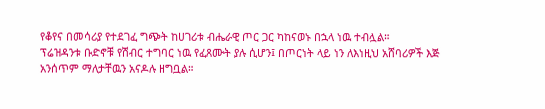የቆየና በመሳሪያ የተደገፈ ግጭት ከሀገሪቱ ብሔራዊ ጦር ጋር ካከናወኑ በኋላ ነዉ ተብሏል።
ፕሬዝዳንቱ ቡድኖቹ የሽብር ተግባር ነዉ የፈጸሙት ያሉ ሲሆን፤ በጦርነት ላይ ነን ለእነዚህ አሸባሪዎች እጅ አንሰጥም ማለታቸዉን አናዶሉ ዘግቧል።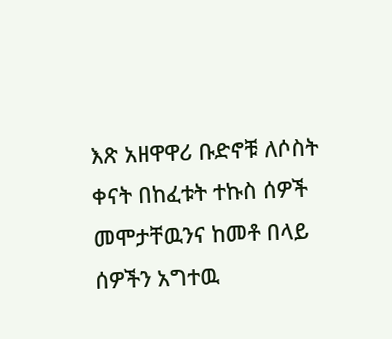እጽ አዘዋዋሪ ቡድኖቹ ለሶስት ቀናት በከፈቱት ተኩስ ሰዎች መሞታቸዉንና ከመቶ በላይ ሰዎችን አግተዉ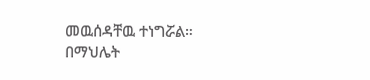መዉሰዳቸዉ ተነግሯል።
በማህሌት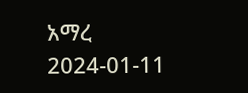አማረ
2024-01-11